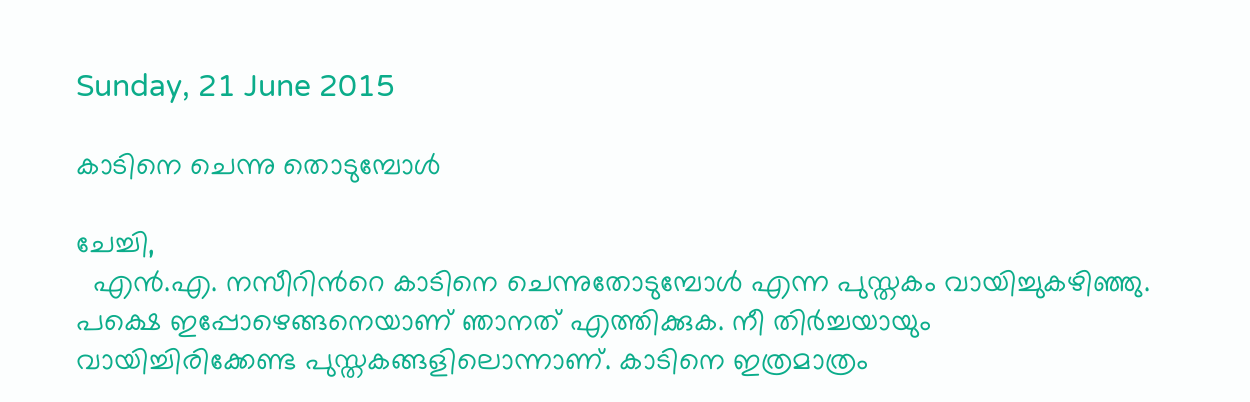Sunday, 21 June 2015

കാടിനെ ചെന്നു തൊടുമ്പോള്‍

ചേച്ചി,
  എന്‍.എ. നസീറിന്‍റെ കാടിനെ ചെന്നുതോടുമ്പോള്‍ എന്ന പുസ്തകം വായിച്ചുകഴിഞ്ഞു.
പക്ഷെ ഇപ്പോഴെങ്ങനെയാണ് ഞാനത് എത്തിക്കുക. നീ തിര്‍ച്ചയായും
വായിച്ചിരിക്കേണ്ട പുസ്തകങ്ങളിലൊന്നാണ്. കാടിനെ ഇത്രമാത്രം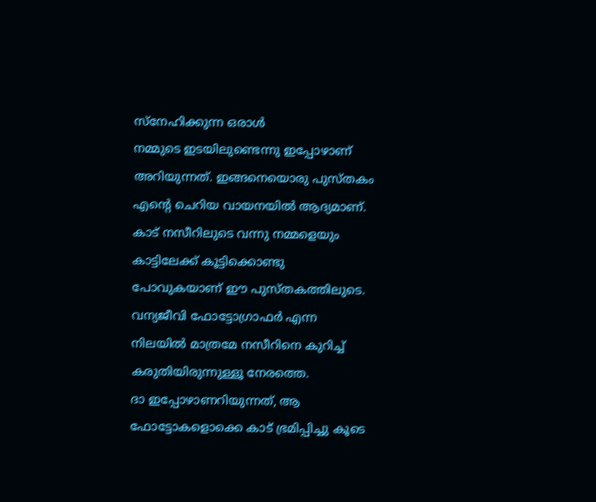സ്നേഹിക്കുന്ന ഒരാള്‍
നമ്മുടെ ഇടയിലുണ്ടെന്നു ഇപ്പോഴാണ് അറിയുന്നത്. ഇങ്ങനെയൊരു പുസ്തകം എന്‍റെ ചെറിയ വായനയില്‍ ആദ്യമാണ്.
കാട് നസീറിലുടെ വന്നു നമ്മളെയും കാട്ടിലേക്ക് കൂട്ടിക്കൊണ്ടു പോവുകയാണ് ഈ പുസ്തകത്തിലുടെ.
വന്യജീവി ഫോട്ടോഗ്രാഫര്‍ എന്ന നിലയില്‍ മാത്രമേ നസീറിനെ കുറിച്ച് കരുതിയിരുന്നുള്ളൂ നേരത്തെ.
ദാ ഇപ്പോഴാണറിയുന്നത്, ആ ഫോട്ടോകളൊക്കെ കാട് ഭ്രമിപ്പിച്ചു കൂടെ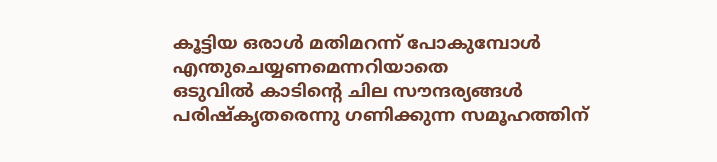കൂട്ടിയ ഒരാള്‍ മതിമറന്ന് പോകുമ്പോള്‍ എന്തുചെയ്യണമെന്നറിയാതെ
ഒടുവില്‍ കാടിന്‍റെ ചില സൗന്ദര്യങ്ങള്‍ പരിഷ്കൃതരെന്നു ഗണിക്കുന്ന സമൂഹത്തിന്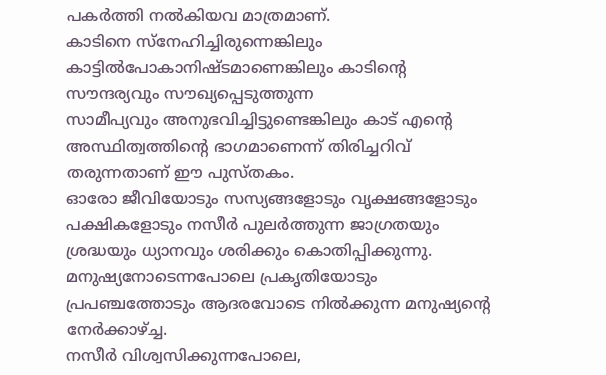പകര്‍ത്തി നല്‍കിയവ മാത്രമാണ്.
കാടിനെ സ്നേഹിച്ചിരുന്നെങ്കിലും കാട്ടില്‍പോകാനിഷ്ടമാണെങ്കിലും കാടിന്‍റെ സൗന്ദര്യവും സൗഖ്യപ്പെടുത്തുന്ന
സാമീപ്യവും അനുഭവിച്ചിട്ടുണ്ടെങ്കിലും കാട് എന്‍റെ അസ്ഥിത്വത്തിന്‍റെ ഭാഗമാണെന്ന് തിരിച്ചറിവ് തരുന്നതാണ് ഈ പുസ്തകം.
ഓരോ ജീവിയോടും സസ്യങ്ങളോടും വൃക്ഷങ്ങളോടും പക്ഷികളോടും നസീര്‍ പുലര്‍ത്തുന്ന ജാഗ്രതയും ശ്രദ്ധയും ധ്യാനവും ശരിക്കും കൊതിപ്പിക്കുന്നു.
മനുഷ്യനോടെന്നപോലെ പ്രകൃതിയോടും പ്രപഞ്ചത്തോടും ആദരവോടെ നില്‍ക്കുന്ന മനുഷ്യന്‍റെ നേര്‍ക്കാഴ്ച്ച.
നസീര്‍ വിശ്വസിക്കുന്നപോലെ,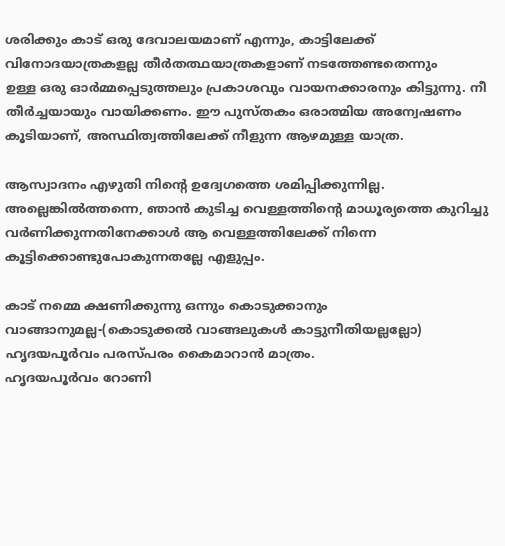ശരിക്കും കാട് ഒരു ദേവാലയമാണ് എന്നും, കാട്ടിലേക്ക് വിനോദയാത്രകളല്ല തീര്‍തത്ഥയാത്രകളാണ് നടത്തേണ്ടതെന്നും
ഉള്ള ഒരു ഓര്‍മ്മപ്പെടുത്തലും പ്രകാശവും വായനക്കാരനും കിട്ടുന്നു. നീ തീര്‍ച്ചയായും വായിക്കണം. ഈ പുസ്തകം ഒരാത്മിയ അന്വേഷണം കൂടിയാണ്, അസ്ഥിത്വത്തിലേക്ക് നീളുന്ന ആഴമുള്ള യാത്ര.

ആസ്വാദനം എഴുതി നിന്‍റെ ഉദ്വേഗത്തെ ശമിപ്പിക്കുന്നില്ല. അല്ലെങ്കില്‍ത്തന്നെ, ഞാന്‍ കുടിച്ച വെള്ളത്തിന്‍റെ മാധൂര്യത്തെ കുറിച്ചു വര്‍ണിക്കുന്നതിനേക്കാള്‍ ആ വെള്ളത്തിലേക്ക് നിന്നെ കൂട്ടിക്കൊണ്ടുപോകുന്നതല്ലേ എളുപ്പം.

കാട് നമ്മെ ക്ഷണിക്കുന്നു ഒന്നും കൊടുക്കാനും വാങ്ങാനുമല്ല-(കൊടുക്കല്‍ വാങ്ങലുകള്‍ കാട്ടുനീതിയല്ലല്ലോ) ഹൃദയപൂര്‍വം പരസ്പരം കൈമാറാന്‍ മാത്രം.
ഹൃദയപൂര്‍വം റോണി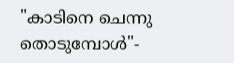"കാടിനെ ചെന്നു തൊടുമ്പോള്‍"-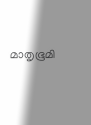മാതൃഭൂമി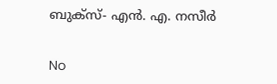ബുക്സ്‌- എന്‍. എ. നസീര്‍


No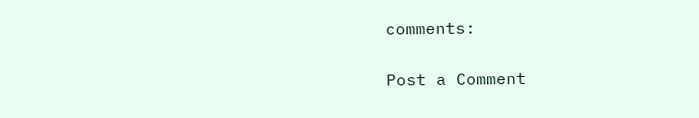comments:

Post a Comment